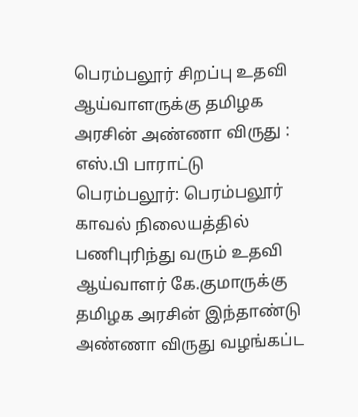பெரம்பலூர் சிறப்பு உதவி ஆய்வாளருக்கு தமிழக அரசின் அண்ணா விருது : எஸ்.பி பாராட்டு
பெரம்பலூர்: பெரம்பலூர் காவல் நிலையத்தில் பணிபுரிந்து வரும் உதவி ஆய்வாளர் கே.குமாருக்கு தமிழக அரசின் இந்தாண்டு அண்ணா விருது வழங்கப்ட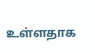உள்ளதாக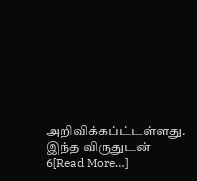அறிவிக்கப்ட்டள்ளது. இந்த விருதுடன் 6[Read More…]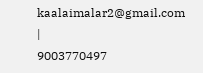kaalaimalar2@gmail.com |
9003770497